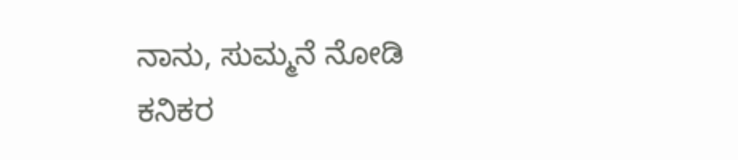ನಾನು, ಸುಮ್ಮನೆ ನೋಡಿ
ಕನಿಕರ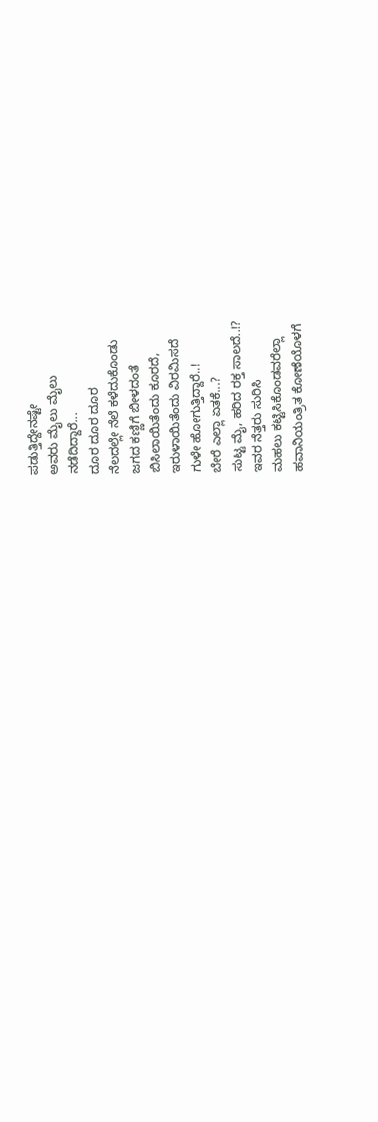ಪಡುತ್ತಿದ್ದೇನಷ್ಟೇ
ಅವರು ಮೈಲು ಮೈಲು
ನಡೆದಿದ್ದಾರೆ...
ದೂರ ದೂರ ದೂರ
ನೆಲದಲ್ಲೇ ನೆಲೆ ಕಳೆದುಕೊಂಡು
ಜಗದ ಕಣ್ಣಿಗೆ ಬೀಳದಂತೆ
ಬಿಸಿಲಾಯಿತೆಂದು ಕೂರದೆ,
ಇರುಳಾಯಿತೆಂದು ವಿರಮಿಸದೆ
ಗುಳೇ ಹೋಗುತ್ತಿದ್ದಾರೆ..!
ಬೇರೆ ಎಲ್ಲಾ ಏತಕೆ...?
ಸುಟ್ಟ ಮೈ, ಹರಿದ ರಕ್ತ ಸಾಲದೆ..!?
ಇವರ ನೆತ್ತರು ಸುರಿಸಿ
ಮಹಲು ಕಟ್ಟಿಸಿಕೊಂಡವರೆಲ್ಲಾ
ಹವಾನಿಯಂತ್ರಿತ ಕೋಣೆಯೊಳಗೆ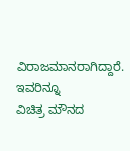ವಿರಾಜಮಾನರಾಗಿದ್ದಾರೆ.
ಇವರಿನ್ನೂ
ವಿಚಿತ್ರ ಮೌನದ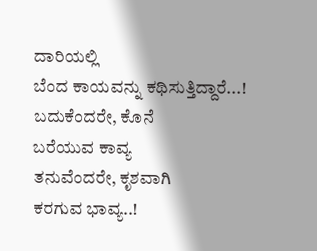ದಾರಿಯಲ್ಲಿ
ಬೆಂದ ಕಾಯವನ್ನು ಕಥಿಸುತ್ತಿದ್ದಾರೆ...!
ಬದುಕೆಂದರೇ, ಕೊನೆ
ಬರೆಯುವ ಕಾವ್ಯ
ತನುವೆಂದರೇ, ಕೃಶವಾಗಿ
ಕರಗುವ ಭಾವ್ಯ..!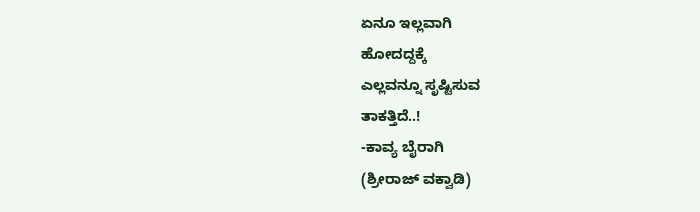ಏನೂ ಇಲ್ಲವಾಗಿ
ಹೋದದ್ದಕ್ಕೆ
ಎಲ್ಲವನ್ನೂ ಸೃಷ್ಟಿಸುವ
ತಾಕತ್ತಿದೆ..!
-ಕಾವ್ಯ ಬೈರಾಗಿ
(ಶ್ರೀರಾಜ್ ವಕ್ವಾಡಿ)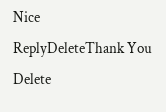Nice
ReplyDeleteThank You
Delete